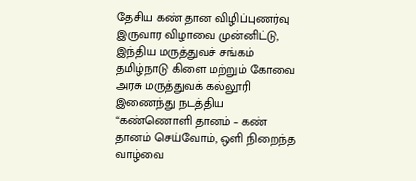தேசிய கண் தான விழிப்புணர்வு இருவார விழாவை முன்னிட்டு, இந்திய மருத்துவச் சங்கம் தமிழ்நாடு கிளை மற்றும் கோவை அரசு மருத்துவக் கல்லூரி இணைந்து நடத்திய “கண்ணொளி தானம் – கண் தானம் செய்வோம், ஒளி நிறைந்த வாழ்வை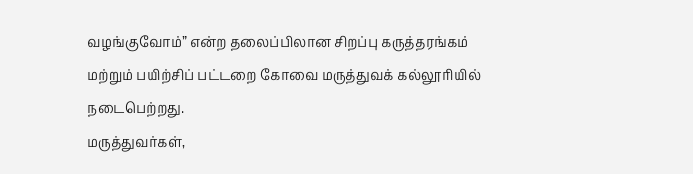வழங்குவோம்” என்ற தலைப்பிலான சிறப்பு கருத்தரங்கம் மற்றும் பயிற்சிப் பட்டறை கோவை மருத்துவக் கல்லூரியில் நடைபெற்றது.
மருத்துவர்கள்,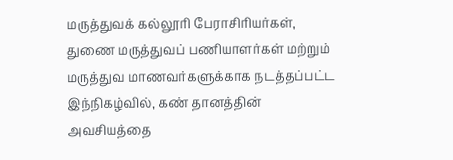மருத்துவக் கல்லூரி பேராசிரியர்கள், துணை மருத்துவப் பணியாளர்கள் மற்றும் மருத்துவ மாணவர்களுக்காக நடத்தப்பட்ட இந்நிகழ்வில், கண் தானத்தின் அவசியத்தை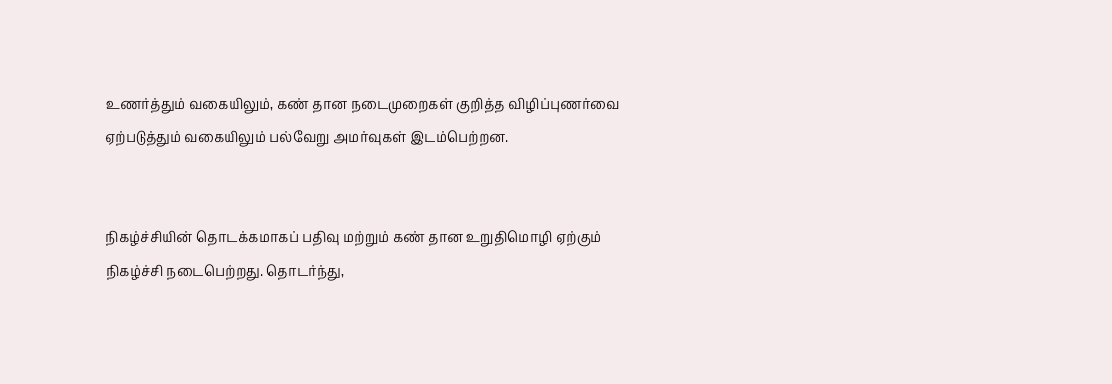உணர்த்தும் வகையிலும், கண் தான நடைமுறைகள் குறித்த விழிப்புணர்வை ஏற்படுத்தும் வகையிலும் பல்வேறு அமர்வுகள் இடம்பெற்றன.


நிகழ்ச்சியின் தொடக்கமாகப் பதிவு மற்றும் கண் தான உறுதிமொழி ஏற்கும் நிகழ்ச்சி நடைபெற்றது. தொடர்ந்து,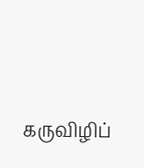கருவிழிப்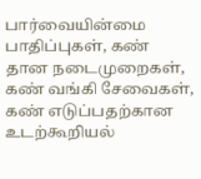பார்வையின்மை பாதிப்புகள், கண் தான நடைமுறைகள், கண் வங்கி சேவைகள், கண் எடுப்பதற்கான உடற்கூறியல்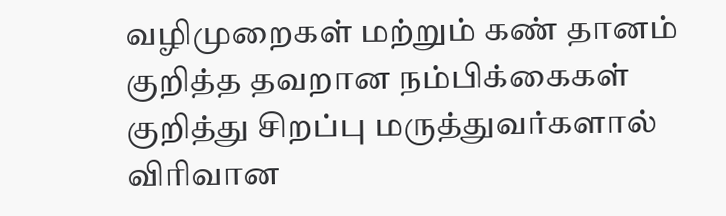வழிமுறைகள் மற்றும் கண் தானம் குறித்த தவறான நம்பிக்கைகள் குறித்து சிறப்பு மருத்துவர்களால் விரிவான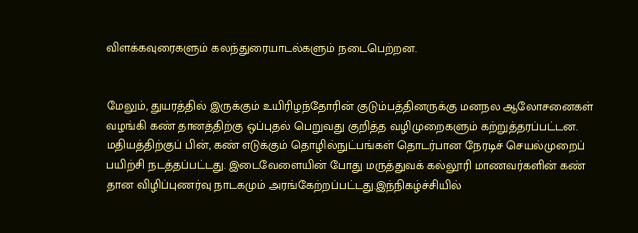விளக்கவுரைகளும் கலந்துரையாடல்களும் நடைபெற்றன.


மேலும், துயரத்தில் இருக்கும் உயிரிழந்தோரின் குடும்பத்தினருக்கு மனநல ஆலோசனைகள் வழங்கி கண் தானத்திற்கு ஒப்புதல் பெறுவது குறித்த வழிமுறைகளும் கற்றுத்தரப்பட்டன. மதியத்திற்குப் பின், கண் எடுக்கும் தொழில்நுட்பங்கள் தொடர்பான நேரடிச் செயல்முறைப் பயிற்சி நடத்தப்பட்டது. இடைவேளையின் போது மருத்துவக் கல்லூரி மாணவர்களின் கண் தான விழிப்புணர்வு நாடகமும் அரங்கேற்றப்பட்டது.இந்நிகழ்ச்சியில்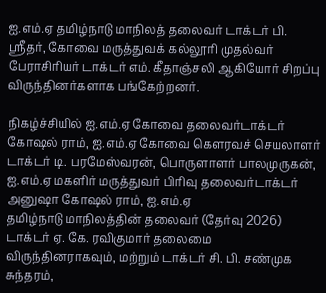ஐ.எம்.ஏ தமிழ்நாடு மாநிலத் தலைவர் டாக்டர் பி. ஸ்ரீதர், கோவை மருத்துவக் கல்லூரி முதல்வர் பேராசிரியர் டாக்டர் எம். கீதாஞ்சலி ஆகியோர் சிறப்பு விருந்தினர்களாக பங்கேற்றனர்.

நிகழ்ச்சியில் ஐ.எம்.ஏ கோவை தலைவர்டாக்டர் கோஷல் ராம், ஐ.எம்.ஏ கோவை கௌரவச் செயலாளர் டாக்டர் டி. பரமேஸ்வரன், பொருளாளர் பாலமுருகன்,
ஐ.எம்.ஏ மகளிர் மருத்துவர் பிரிவு தலைவர்டாக்டர் அனுஷா கோஷல் ராம், ஐ.எம்.ஏ
தமிழ்நாடு மாநிலத்தின் தலைவர் (தேர்வு 2026) டாக்டர் ஏ. கே. ரவிகுமார் தலைமை விருந்தினராகவும், மற்றும் டாக்டர் சி. பி. சண்முக சுந்தரம்,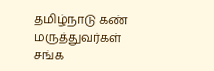தமிழ்நாடு கண் மருத்துவர்கள் சங்க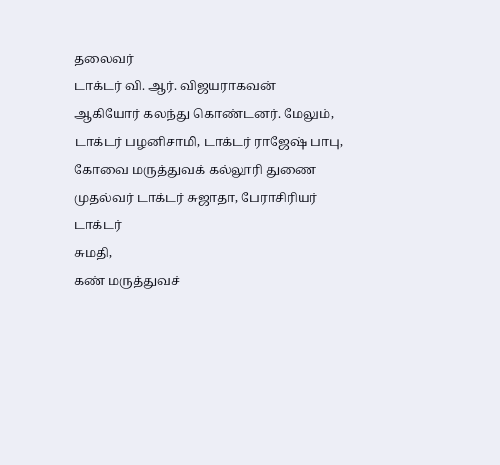தலைவர்
டாக்டர் வி. ஆர். விஜயராகவன்
ஆகியோர் கலந்து கொண்டனர். மேலும், டாக்டர் பழனிசாமி, டாக்டர் ராஜேஷ் பாபு, கோவை மருத்துவக் கல்லூரி துணை முதல்வர் டாக்டர் சுஜாதா, பேராசிரியர் டாக்டர்
சுமதி,
கண் மருத்துவச்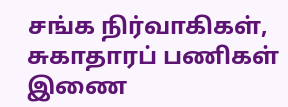சங்க நிர்வாகிகள், சுகாதாரப் பணிகள் இணை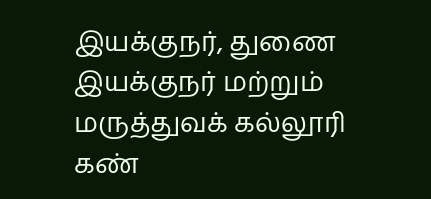இயக்குநர், துணை இயக்குநர் மற்றும் மருத்துவக் கல்லூரி கண்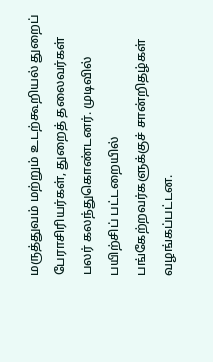மருத்துவம் மற்றும் உடற்கூறியல் துறைப் பேராசிரியர்கள், துறைத் தலைவர்கள் பலர் கலந்துகொண்டனர். முடிவில் பயிற்சிப் பட்டறையில் பங்கேற்றவர்களுக்குச் சான்றிதழ்கள் வழங்கப்பட்டன.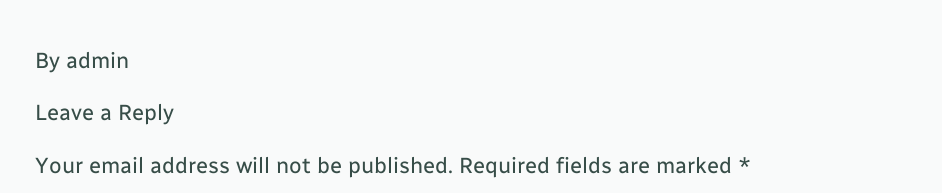By admin

Leave a Reply

Your email address will not be published. Required fields are marked *